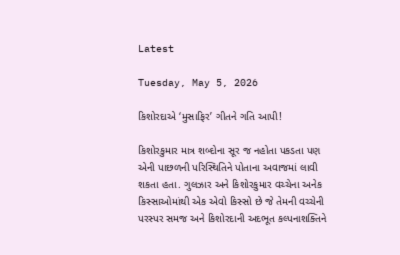Latest

Tuesday, May 5, 2026

કિશોરદાએ ‘મુસાફિર’ ગીતને ગતિ આપી!

કિશોરકુમાર માત્ર શબ્દોના સૂર જ નહોતા પકડતા પણ એની પાછળની પરિસ્થિતિને પોતાના અવાજમાં લાવી શકતા હતા. ગુલઝાર અને કિશોરકુમાર વચ્ચેના અનેક કિસ્સાઓમાંથી એક એવો કિસ્સો છે જે તેમની વચ્ચેની પરસ્પર સમજ અને કિશોરદાની અદભૂત કલ્પનાશક્તિને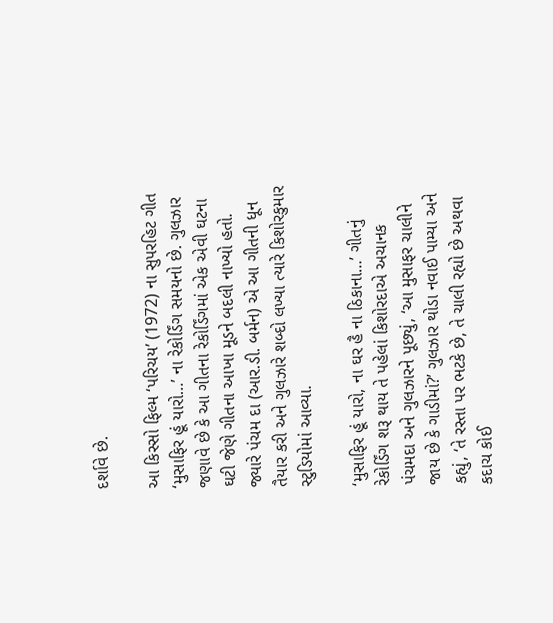દર્શાવે છે.

આ કિસ્સો ફિલ્મ ‘પરિચય’ (1972) ના સુપરહિટ ગીત ‘મુસાફિર હૂં યારો…’ ના રેકોર્ડિંગ સમયનો છે. ગુલઝાર જણાવે છે કે આ ગીતના રેકોર્ડિંગમાં એક એવી ઘટના ઘટી જેણે ગીતના આખા મૂડને બદલી નાખ્યો હતો. જ્યારે પંચમ દા (આર.ડી. બર્મન) એ આ ગીતની ધૂન તૈયાર કરી અને ગુલઝારે શબ્દો લખ્યા ત્યારે કિશોરકુમાર સ્ટુડિયોમાં આવ્યા.

‘મુસાફિર હૂં યારો, ના ઘર હૈ ના ઠિકાના…’ ગીતનું રેકોર્ડિંગ શરૂ થાય તે પહેલાં કિશોરદાએ અચાનક પંચમદા અને ગુલઝારને પૂછ્યું, ‘આ મુસાફર ચાલીને જાય છે કે ગાડીમાં?’ ગુલઝાર થોડા નવાઈ પામ્યા અને કહ્યું, ‘તે રસ્તા પર ભટકે છે, તે ચાલી રહ્યો છે અથવા કદાચ કોઈ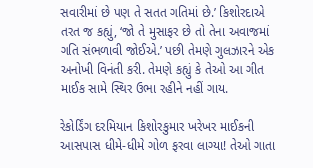સવારીમાં છે પણ તે સતત ગતિમાં છે.’ કિશોરદાએ તરત જ કહ્યું, ‘જો તે મુસાફર છે તો તેના અવાજમાં ગતિ સંભળાવી જોઈએ.’ પછી તેમણે ગુલઝારને એક અનોખી વિનંતી કરી. તેમણે કહ્યું કે તેઓ આ ગીત માઈક સામે સ્થિર ઉભા રહીને નહીં ગાય.

રેકોર્ડિંગ દરમિયાન કિશોરકુમાર ખરેખર માઈકની આસપાસ ધીમે-ધીમે ગોળ ફરવા લાગ્યા! તેઓ ગાતા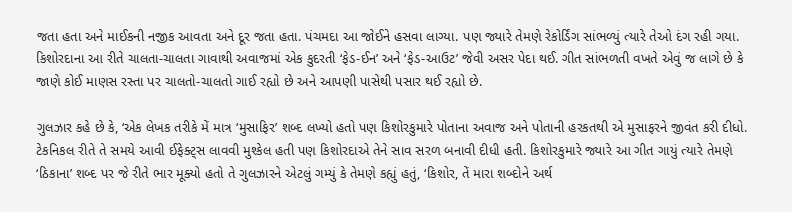જતા હતા અને માઈકની નજીક આવતા અને દૂર જતા હતા. પંચમદા આ જોઈને હસવા લાગ્યા. પણ જ્યારે તેમણે રેકોર્ડિંગ સાંભળ્યું ત્યારે તેઓ દંગ રહી ગયા. કિશોરદાના આ રીતે ચાલતા-ચાલતા ગાવાથી અવાજમાં એક કુદરતી ‘ફેડ-ઈન’ અને ‘ફેડ-આઉટ’ જેવી અસર પેદા થઈ. ગીત સાંભળતી વખતે એવું જ લાગે છે કે જાણે કોઈ માણસ રસ્તા પર ચાલતો-ચાલતો ગાઈ રહ્યો છે અને આપણી પાસેથી પસાર થઈ રહ્યો છે.

ગુલઝાર કહે છે કે, ‘એક લેખક તરીકે મેં માત્ર ‘મુસાફિર’ શબ્દ લખ્યો હતો પણ કિશોરકુમારે પોતાના અવાજ અને પોતાની હરકતથી એ મુસાફરને જીવંત કરી દીધો. ટેકનિકલ રીતે તે સમયે આવી ઈફેક્ટ્સ લાવવી મુશ્કેલ હતી પણ કિશોરદાએ તેને સાવ સરળ બનાવી દીધી હતી. કિશોરકુમારે જ્યારે આ ગીત ગાયું ત્યારે તેમણે ‘ઠિકાના’ શબ્દ પર જે રીતે ભાર મૂક્યો હતો તે ગુલઝારને એટલું ગમ્યું કે તેમણે કહ્યું હતું, ‘કિશોર, તેં મારા શબ્દોને અર્થ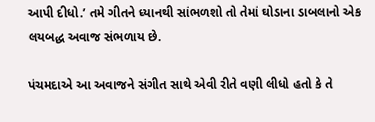આપી દીધો.’ તમે ગીતને ધ્યાનથી સાંભળશો તો તેમાં ઘોડાના ડાબલાનો એક લયબદ્ધ અવાજ સંભળાય છે.

પંચમદાએ આ અવાજને સંગીત સાથે એવી રીતે વણી લીધો હતો કે તે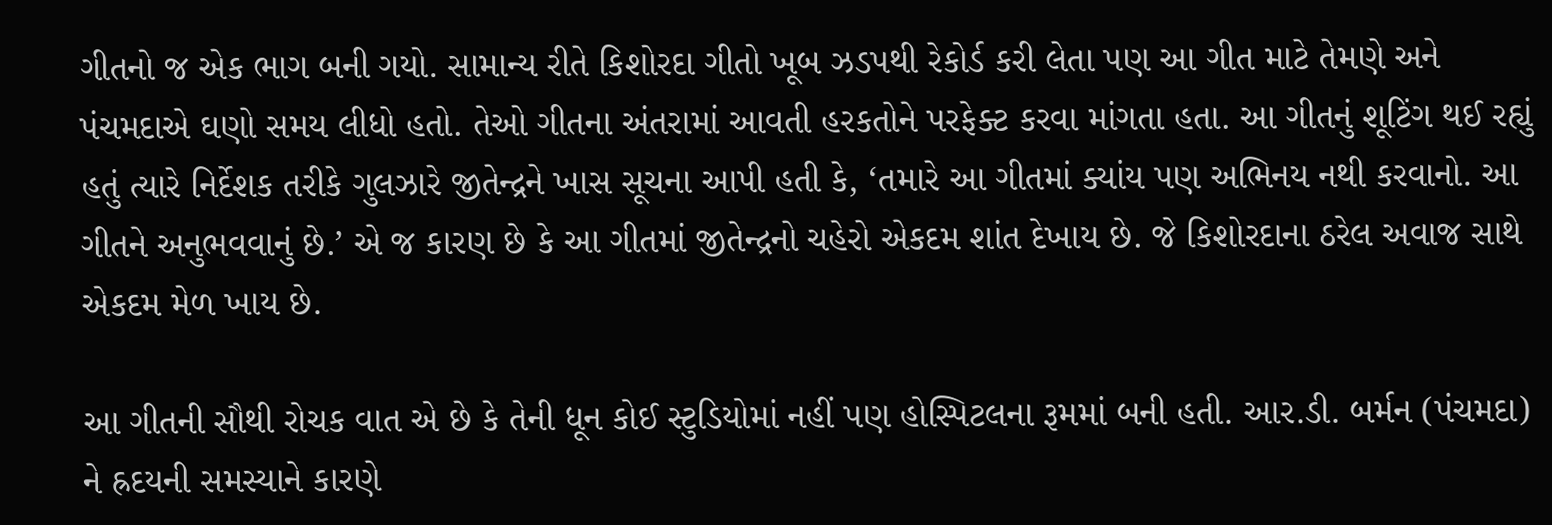ગીતનો જ એક ભાગ બની ગયો. સામાન્ય રીતે કિશોરદા ગીતો ખૂબ ઝડપથી રેકોર્ડ કરી લેતા પણ આ ગીત માટે તેમણે અને પંચમદાએ ઘણો સમય લીધો હતો. તેઓ ગીતના અંતરામાં આવતી હરકતોને પરફેક્ટ કરવા માંગતા હતા. આ ગીતનું શૂટિંગ થઈ રહ્યું હતું ત્યારે નિર્દેશક તરીકે ગુલઝારે જીતેન્દ્રને ખાસ સૂચના આપી હતી કે, ‘તમારે આ ગીતમાં ક્યાંય પણ અભિનય નથી કરવાનો. આ ગીતને અનુભવવાનું છે.’ એ જ કારણ છે કે આ ગીતમાં જીતેન્દ્રનો ચહેરો એકદમ શાંત દેખાય છે. જે કિશોરદાના ઠરેલ અવાજ સાથે એકદમ મેળ ખાય છે.

આ ગીતની સૌથી રોચક વાત એ છે કે તેની ધૂન કોઈ સ્ટુડિયોમાં નહીં પણ હોસ્પિટલના રૂમમાં બની હતી. આર.ડી. બર્મન (પંચમદા) ને હ્રદયની સમસ્યાને કારણે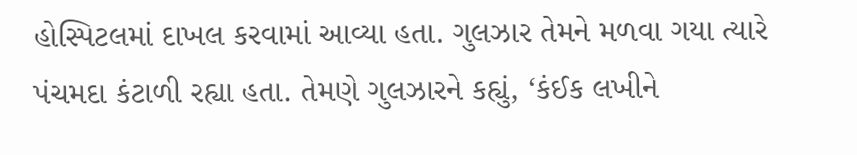હોસ્પિટલમાં દાખલ કરવામાં આવ્યા હતા. ગુલઝાર તેમને મળવા ગયા ત્યારે પંચમદા કંટાળી રહ્યા હતા. તેમણે ગુલઝારને કહ્યું, ‘કંઈક લખીને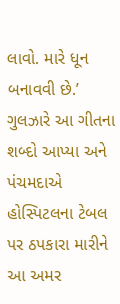લાવો. મારે ધૂન બનાવવી છે.’ ગુલઝારે આ ગીતના શબ્દો આપ્યા અને પંચમદાએ હોસ્પિટલના ટેબલ પર ઠપકારા મારીને આ અમર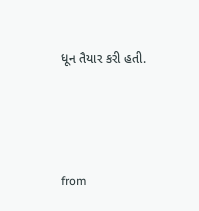ધૂન તૈયાર કરી હતી.





from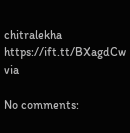chitralekha https://ift.tt/BXagdCw
via

No comments: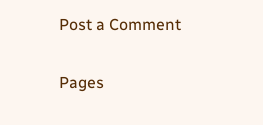Post a Comment

Pages